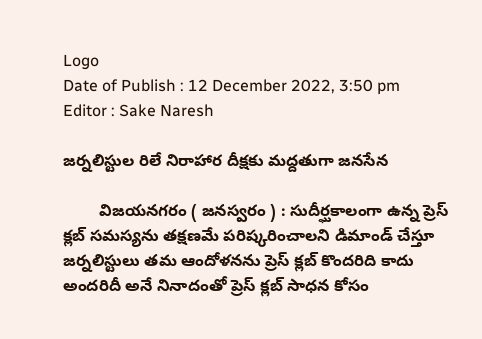Logo
Date of Publish : 12 December 2022, 3:50 pm
Editor : Sake Naresh

జర్నలిస్టుల రిలే నిరాహార దీక్షకు మద్దతుగా జనసేన

        విజయనగరం ( జనస్వరం ) : సుదీర్ఘకాలంగా ఉన్న ప్రెస్ క్లబ్ సమస్యను తక్షణమే పరిష్కరించాలని డిమాండ్ చేస్తూ జర్నలిస్టులు తమ ఆందోళనను ప్రెస్ క్లబ్ కొందరిది కాదు అందరిదీ అనే నినాదంతో ప్రెస్ క్లబ్ సాధన కోసం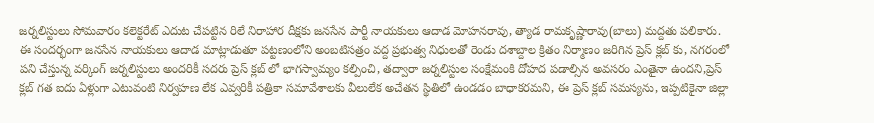జర్నలిస్టులు సోమవారం కలెక్టరేట్ ఎదుట చేపట్టిన రిలే నిరాహార దీక్షకు జనసేన పార్టీ నాయకులు ఆదాడ మోహనరావు, త్యాడ రామకృష్ణారావు(బాలు) మద్దతు పలికారు. ఈ సందర్భంగా జనసేన నాయకులు ఆదాడ మాట్లాడుతూ పట్టణంలోని అంబటిసత్రం వద్ద ప్రభుత్వ నిధులతో రెండు దశాబ్దాల క్రితం నిర్మాణం జరిగిన ప్రెస్ క్లబ్ కు, నగరంలో పని చేస్తున్న వర్కింగ్ జర్నలిస్టులు అందరికీ సదరు ప్రెస్ క్లబ్ లో భాగస్వామ్యం కల్పించి, తద్వారా జర్నలిస్టుల సంక్షేమంకి దోహద పడాల్సిన అవసరం ఎంతైనా ఉందని,ప్రెస్ క్లబ్ గత ఐదు ఏళ్లుగా ఎటువంటి నిర్వహణ లేక ఎవ్వరికీ పత్రికా సమావేశాలకు వీలులేక అచేతన స్థితిలో ఉండడం బాధాకరమని, ఈ ప్రెస్ క్లబ్ సమస్యను, ఇప్పటికైనా జిల్లా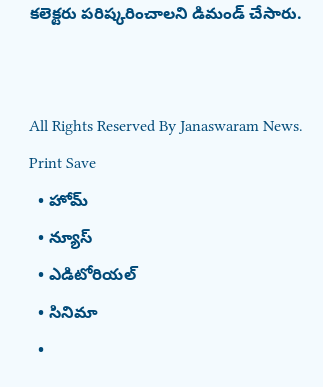కలెక్టరు పరిష్కరించాలని డిమండ్ చేసారు.


All Rights Reserved By Janaswaram News.
Print Save
  • హోమ్
  • న్యూస్
  • ఎడిటోరియల్
  • సినిమా
  •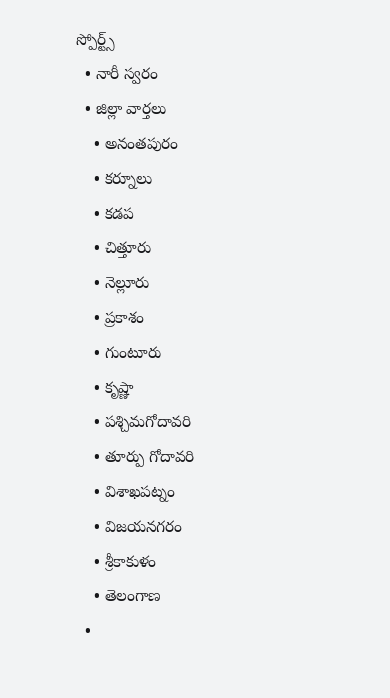స్పోర్ట్స్
  • నారీ స్వరం
  • జిల్లా వార్తలు
    • అనంతపురం
    • కర్నూలు
    • కడప
    • చిత్తూరు
    • నెల్లూరు
    • ప్రకాశం
    • గుంటూరు
    • కృష్ణా
    • పశ్చిమగోదావరి
    • తూర్పు గోదావరి
    • విశాఖపట్నం
    • విజయనగరం
    • శ్రీకాకుళం
    • తెలంగాణ
  •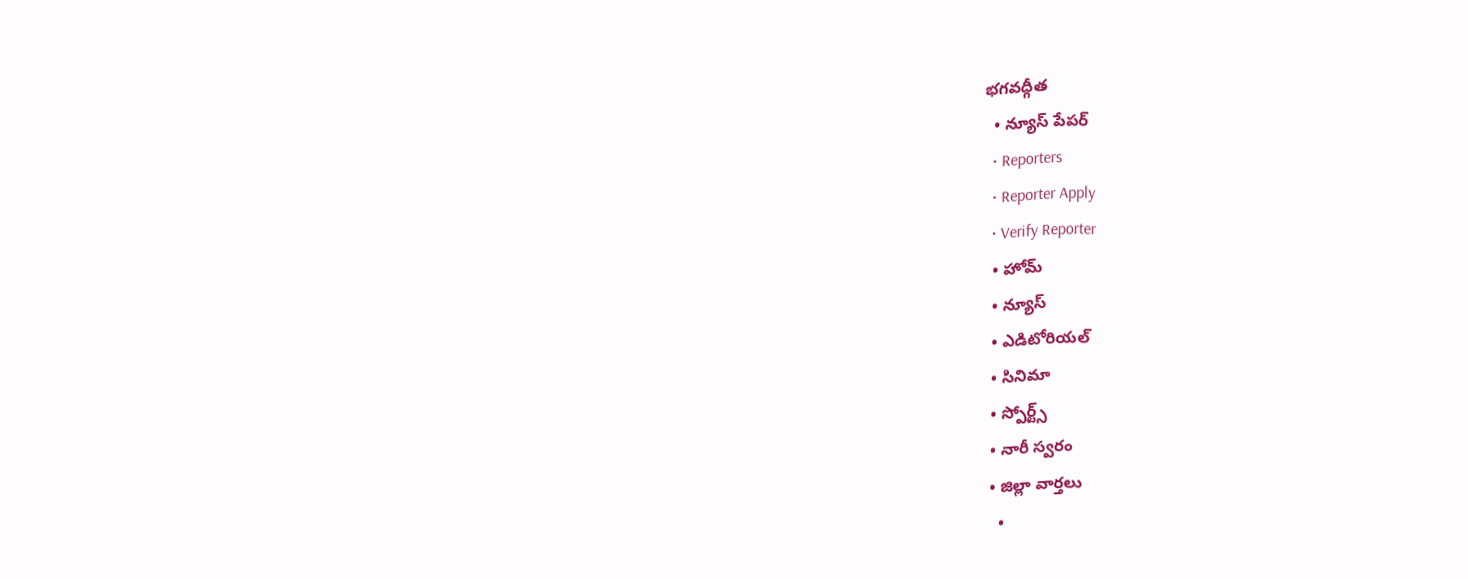భగవద్గీత
  • న్యూస్ పేపర్
  • Reporters
  • Reporter Apply
  • Verify Reporter
  • హోమ్
  • న్యూస్
  • ఎడిటోరియల్
  • సినిమా
  • స్పోర్ట్స్
  • నారీ స్వరం
  • జిల్లా వార్తలు
    •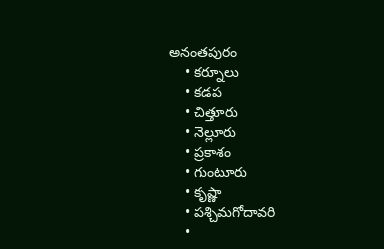అనంతపురం
    • కర్నూలు
    • కడప
    • చిత్తూరు
    • నెల్లూరు
    • ప్రకాశం
    • గుంటూరు
    • కృష్ణా
    • పశ్చిమగోదావరి
    •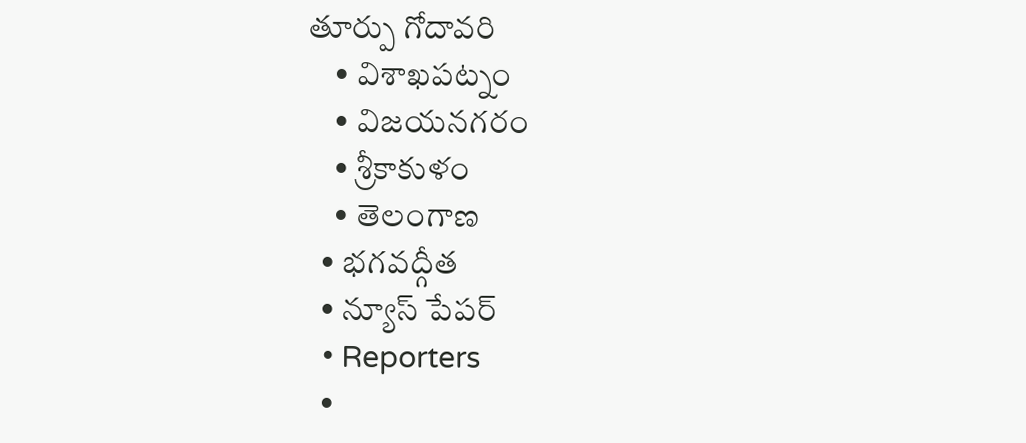తూర్పు గోదావరి
    • విశాఖపట్నం
    • విజయనగరం
    • శ్రీకాకుళం
    • తెలంగాణ
  • భగవద్గీత
  • న్యూస్ పేపర్
  • Reporters
  •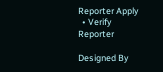Reporter Apply
  • Verify Reporter

Designed By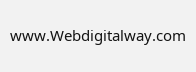www.Webdigitalway.com